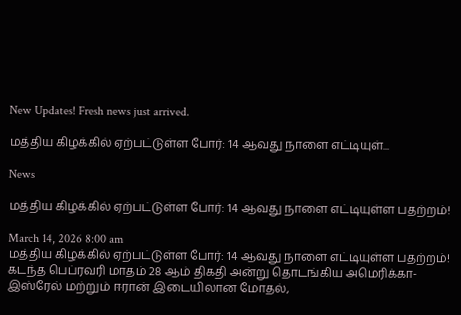New Updates! Fresh news just arrived.

மத்திய கிழக்கில் ஏற்பட்டுள்ள போர்: 14 ஆவது நாளை எட்டியுள்...

News

மத்திய கிழக்கில் ஏற்பட்டுள்ள போர்: 14 ஆவது நாளை எட்டியுள்ள பதற்றம்!

March 14, 2026 8:00 am
மத்திய கிழக்கில் ஏற்பட்டுள்ள போர்: 14 ஆவது நாளை எட்டியுள்ள பதற்றம்!
கடந்த பெப்ரவரி மாதம் 28 ஆம் திகதி அன்று தொடங்கிய அமெரிக்கா-இஸ்ரேல் மற்றும் ஈரான் இடையிலான மோதல்,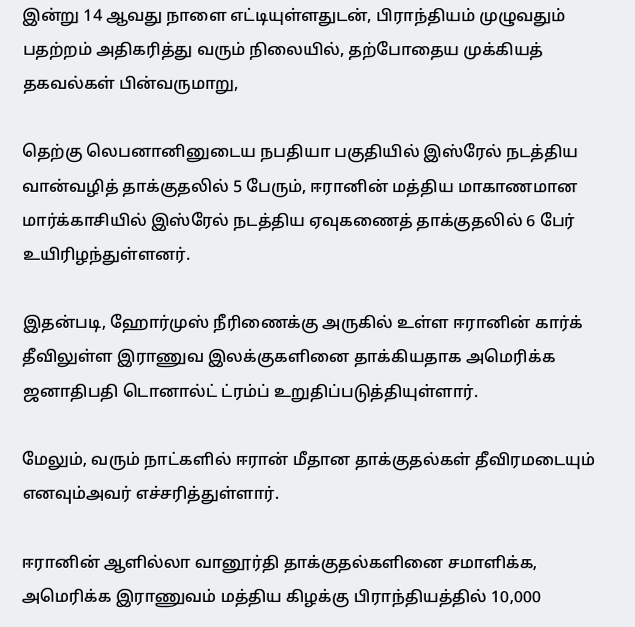இன்று 14 ஆவது நாளை எட்டியுள்ளதுடன், பிராந்தியம் முழுவதும் பதற்றம் அதிகரித்து வரும் நிலையில், தற்போதைய முக்கியத் தகவல்கள் பின்வருமாறு,

தெற்கு லெபனானினுடைய நபதியா பகுதியில் இஸ்ரேல் நடத்திய வான்வழித் தாக்குதலில் 5 பேரும், ஈரானின் மத்திய மாகாணமான மார்க்காசியில் இஸ்ரேல் நடத்திய ஏவுகணைத் தாக்குதலில் 6 பேர் உயிரிழந்துள்ளனர்.

இதன்படி, ஹோர்முஸ் நீரிணைக்கு அருகில் உள்ள ஈரானின் கார்க் தீவிலுள்ள இராணுவ இலக்குகளினை தாக்கியதாக அமெரிக்க ஜனாதிபதி டொனால்ட் ட்ரம்ப் உறுதிப்படுத்தியுள்ளார்.

மேலும், வரும் நாட்களில் ஈரான் மீதான தாக்குதல்கள் தீவிரமடையும் எனவும்அவர் எச்சரித்துள்ளார்.

ஈரானின் ஆளில்லா வானூர்தி தாக்குதல்களினை சமாளிக்க, அமெரிக்க இராணுவம் மத்திய கிழக்கு பிராந்தியத்தில் 10,000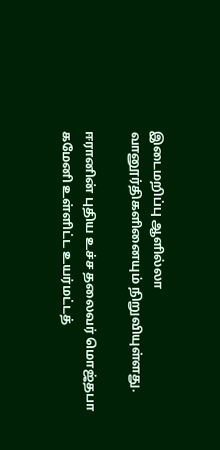இடைமறிப்பு ஆளில்லா வானூர்திகளினையும் நிறுவியுள்ளது.

ஈரானின் புதிய உச்ச தலைவர் மொஜ்தபா கமேனி உள்ளிட்ட உயர்மட்டத்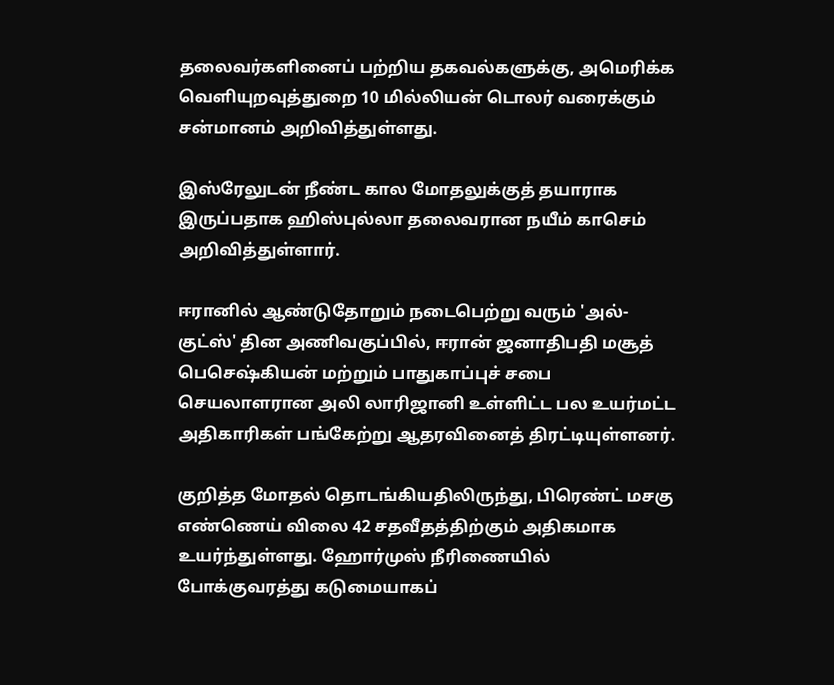தலைவர்களினைப் பற்றிய தகவல்களுக்கு, அமெரிக்க வெளியுறவுத்துறை 10 மில்லியன் டொலர் வரைக்கும் சன்மானம் அறிவித்துள்ளது.

இஸ்ரேலுடன் நீண்ட கால மோதலுக்குத் தயாராக இருப்பதாக ஹிஸ்புல்லா தலைவரான நயீம் காசெம் அறிவித்துள்ளார்.

ஈரானில் ஆண்டுதோறும் நடைபெற்று வரும் 'அல்-குட்ஸ்' தின அணிவகுப்பில், ஈரான் ஜனாதிபதி மசூத் பெசெஷ்கியன் மற்றும் பாதுகாப்புச் சபை செயலாளரான அலி லாரிஜானி உள்ளிட்ட பல உயர்மட்ட அதிகாரிகள் பங்கேற்று ஆதரவினைத் திரட்டியுள்ளனர்.

குறித்த மோதல் தொடங்கியதிலிருந்து, பிரெண்ட் மசகு எண்ணெய் விலை 42 சதவீதத்திற்கும் அதிகமாக உயர்ந்துள்ளது. ஹோர்முஸ் நீரிணையில் போக்குவரத்து கடுமையாகப்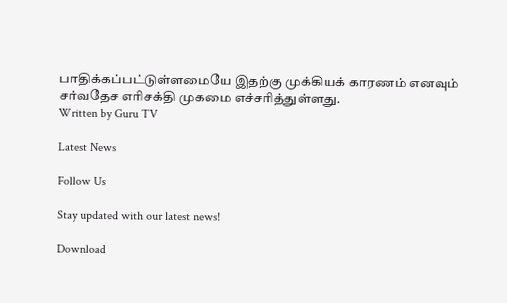பாதிக்கப்பட்டுள்ளமையே இதற்கு முக்கியக் காரணம் எனவும் சர்வதேச எரிசக்தி முகமை எச்சரித்துள்ளது.
Written by Guru TV

Latest News

Follow Us

Stay updated with our latest news!

Download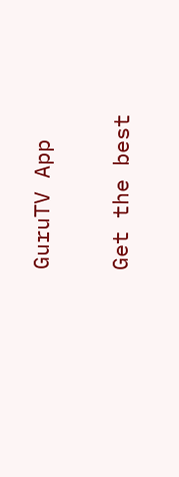GuruTV App

Get the best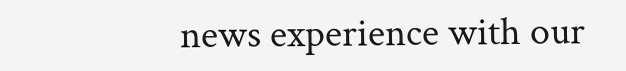news experience with our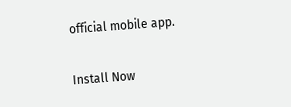official mobile app.

Install Now